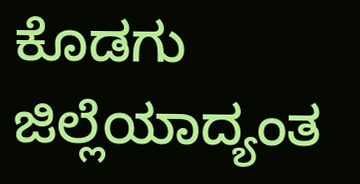ಕೊಡಗು ಜಿಲ್ಲೆಯಾದ್ಯಂತ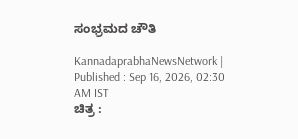ಸಂಭ್ರಮದ ಚೌತಿ

KannadaprabhaNewsNetwork |
Published : Sep 16, 2026, 02:30 AM IST
ಚಿತ್ರ :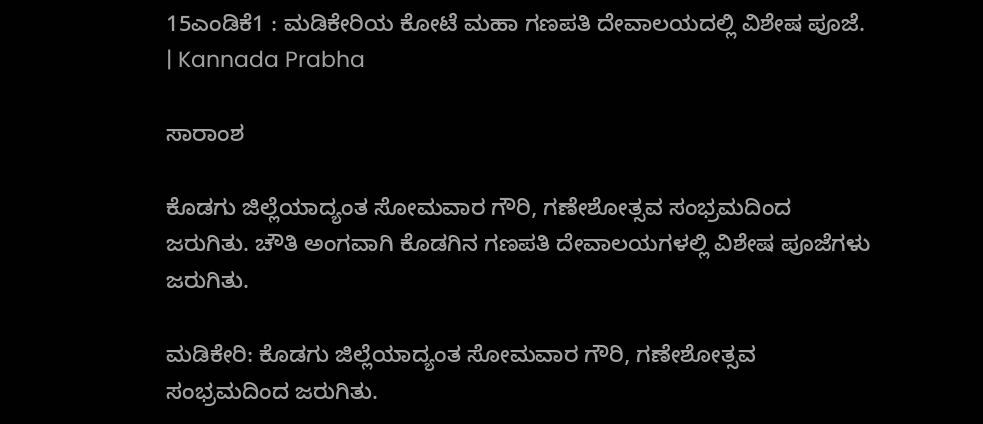15ಎಂಡಿಕೆ1 : ಮಡಿಕೇರಿಯ ಕೋಟೆ ಮಹಾ ಗಣಪತಿ ದೇವಾಲಯದಲ್ಲಿ ವಿಶೇಷ ಪೂಜೆ.  | Kannada Prabha

ಸಾರಾಂಶ

ಕೊಡಗು ಜಿಲ್ಲೆಯಾದ್ಯಂತ ಸೋಮವಾರ ಗೌರಿ, ಗಣೇಶೋತ್ಸವ ಸಂಭ್ರಮದಿಂದ ಜರುಗಿತು. ಚೌತಿ ಅಂಗವಾಗಿ ಕೊಡಗಿನ ಗಣಪತಿ ದೇವಾಲಯಗಳಲ್ಲಿ ವಿಶೇಷ ಪೂಜೆಗಳು ಜರುಗಿತು.

ಮಡಿಕೇರಿ: ಕೊಡಗು ಜಿಲ್ಲೆಯಾದ್ಯಂತ ಸೋಮವಾರ ಗೌರಿ, ಗಣೇಶೋತ್ಸವ ಸಂಭ್ರಮದಿಂದ ಜರುಗಿತು.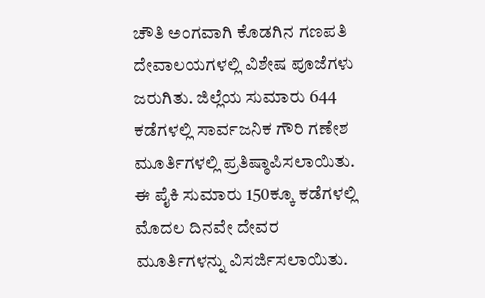ಚೌತಿ ಅಂಗವಾಗಿ ಕೊಡಗಿನ ಗಣಪತಿ ದೇವಾಲಯಗಳಲ್ಲಿ ವಿಶೇಷ ಪೂಜೆಗಳು ಜರುಗಿತು. ಜಿಲ್ಲೆಯ ಸುಮಾರು 644 ಕಡೆಗಳಲ್ಲಿ ಸಾರ್ವಜನಿಕ ಗೌರಿ ಗಣೇಶ ಮೂರ್ತಿಗಳಲ್ಲಿ ಪ್ರತಿಷ್ಠಾಪಿಸಲಾಯಿತು. ಈ ಪೈಕಿ ಸುಮಾರು 150ಕ್ಕೂ ಕಡೆಗಳಲ್ಲಿ ಮೊದಲ ದಿನವೇ ದೇವರ ಮೂರ್ತಿಗಳನ್ನು ವಿಸರ್ಜಿಸಲಾಯಿತು.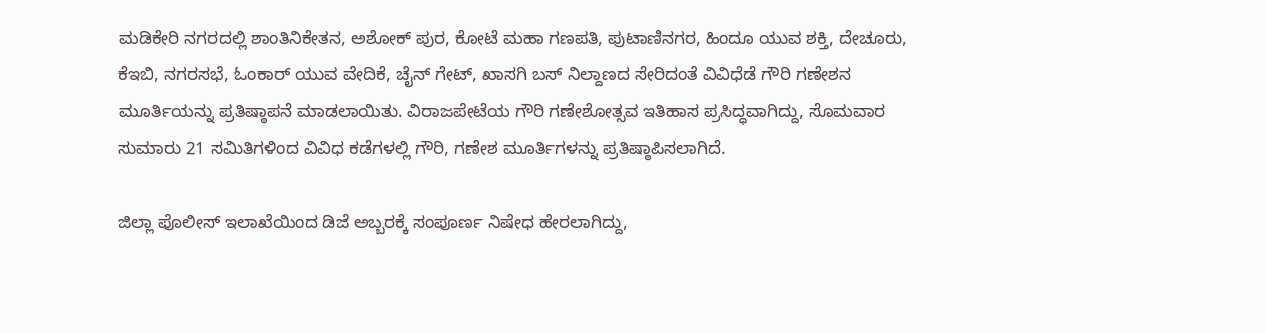ಮಡಿಕೇರಿ ನಗರದಲ್ಲಿ ಶಾಂತಿನಿಕೇತನ, ಅಶೋಕ್‌ ಪುರ, ಕೋಟೆ ಮಹಾ ಗಣಪತಿ, ಪುಟಾಣಿನಗರ, ಹಿಂದೂ ಯುವ ಶಕ್ತಿ, ದೇಚೂರು, ಕೆಇಬಿ, ನಗರಸಭೆ, ಓಂಕಾರ್ ಯುವ ವೇದಿಕೆ, ಚೈನ್ ಗೇಟ್, ಖಾಸಗಿ ಬಸ್ ನಿಲ್ದಾಣದ ಸೇರಿದಂತೆ ವಿವಿಧೆಡೆ ಗೌರಿ ಗಣೇಶನ ಮೂರ್ತಿಯನ್ನು ಪ್ರತಿಷ್ಠಾಪನೆ ಮಾಡಲಾಯಿತು. ವಿರಾಜಪೇಟೆಯ ಗೌರಿ ಗಣೇಶೋತ್ಸವ ಇತಿಹಾಸ ಪ್ರಸಿದ್ಧವಾಗಿದ್ದು, ಸೊಮವಾರ ಸುಮಾರು 21 ಸಮಿತಿಗಳಿಂದ ವಿವಿಧ ಕಡೆಗಳಲ್ಲಿ ಗೌರಿ, ಗಣೇಶ ಮೂರ್ತಿಗಳನ್ನು ಪ್ರತಿಷ್ಠಾಪಿಸಲಾಗಿದೆ.

ಜಿಲ್ಲಾ ಪೊಲೀಸ್ ಇಲಾಖೆಯಿಂದ ಡಿಜೆ ಅಬ್ಬರಕ್ಕೆ ಸಂಪೂರ್ಣ ನಿಷೇಧ ಹೇರಲಾಗಿದ್ದು,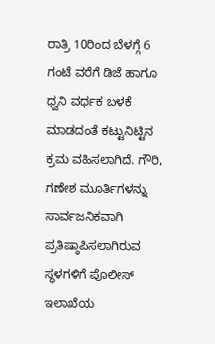ರಾತ್ರಿ 10ರಿಂದ ಬೆಳಗ್ಗೆ 6 ಗಂಟೆ ವರೆಗೆ ಡಿಜೆ ಹಾಗೂ ಧ್ವನಿ ವರ್ಧಕ ಬಳಕೆ ಮಾಡದಂತೆ ಕಟ್ಟುನಿಟ್ಟಿನ ಕ್ರಮ ವಹಿಸಲಾಗಿದೆ. ಗೌರಿ, ಗಣೇಶ ಮೂರ್ತಿಗಳನ್ನು ಸಾರ್ವಜನಿಕವಾಗಿ ಪ್ರತಿಷ್ಠಾಪಿಸಲಾಗಿರುವ ಸ್ಥಳಗಳಿಗೆ ಪೊಲೀಸ್ ಇಲಾಖೆಯ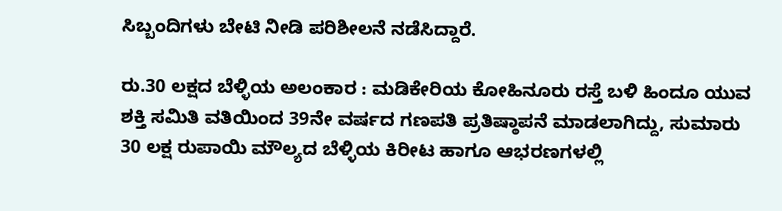ಸಿಬ್ಬಂದಿಗಳು ಬೇಟಿ ನೀಡಿ ಪರಿಶೀಲನೆ ನಡೆಸಿದ್ದಾರೆ.

ರು.30 ಲಕ್ಷದ ಬೆಳ್ಳಿಯ ಅಲಂಕಾರ : ಮಡಿಕೇರಿಯ ಕೋಹಿನೂರು ರಸ್ತೆ ಬಳಿ ಹಿಂದೂ ಯುವ ಶಕ್ತಿ ಸಮಿತಿ ವತಿಯಿಂದ 39ನೇ ವರ್ಷದ ಗಣಪತಿ ಪ್ರತಿಷ್ಠಾಪನೆ ಮಾಡಲಾಗಿದ್ದು, ಸುಮಾರು 30 ಲಕ್ಷ ರುಪಾಯಿ ಮೌಲ್ಯದ ಬೆಳ್ಳಿಯ ಕಿರೀಟ ಹಾಗೂ ಆಭರಣಗಳಲ್ಲಿ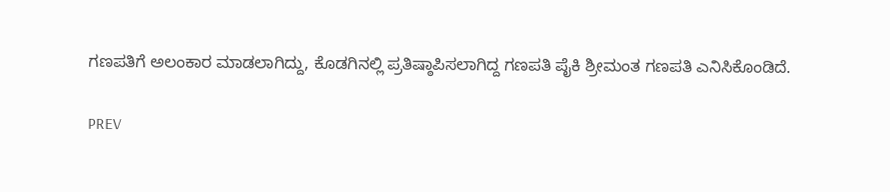ಗಣಪತಿಗೆ ಅಲಂಕಾರ ಮಾಡಲಾಗಿದ್ದು, ಕೊಡಗಿನಲ್ಲಿ ಪ್ರತಿಷ್ಠಾಪಿಸಲಾಗಿದ್ದ ಗಣಪತಿ ಪೈಕಿ ಶ್ರೀಮಂತ ಗಣಪತಿ ಎನಿಸಿಕೊಂಡಿದೆ.

PREV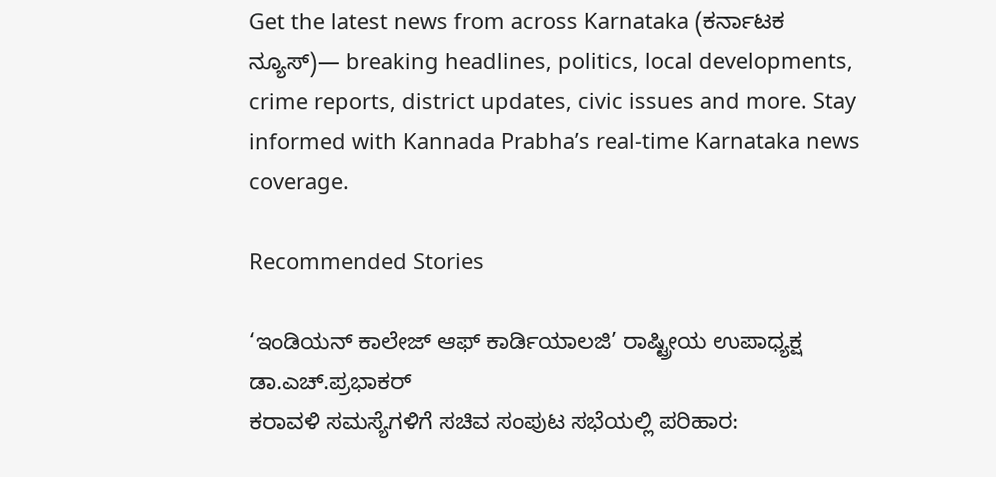Get the latest news from across Karnataka (ಕರ್ನಾಟಕ ನ್ಯೂಸ್)— breaking headlines, politics, local developments, crime reports, district updates, civic issues and more. Stay informed with Kannada Prabha’s real‑time Karnataka news coverage.

Recommended Stories

‘ಇಂಡಿಯನ್ ಕಾಲೇಜ್ ಆಫ್ ಕಾರ್ಡಿಯಾಲಜಿ’ ರಾಷ್ಟ್ರೀಯ ಉಪಾಧ್ಯಕ್ಷ ಡಾ.ಎಚ್.ಪ್ರಭಾಕರ್
ಕರಾವಳಿ ಸಮಸ್ಯೆಗಳಿಗೆ ಸಚಿವ ಸಂಪುಟ ಸಭೆಯಲ್ಲಿ ಪರಿಹಾರ: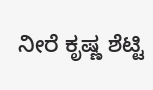ನೀರೆ ಕೃಷ್ಣ ಶೆಟ್ಟಿ